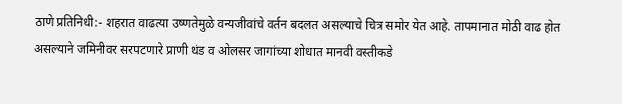ठाणे प्रतिनिधी:- शहरात वाढत्या उष्णतेमुळे वन्यजीवांचे वर्तन बदलत असल्याचे चित्र समोर येत आहे. तापमानात मोठी वाढ होत असल्याने जमिनीवर सरपटणारे प्राणी थंड व ओलसर जागांच्या शोधात मानवी वस्तीकडे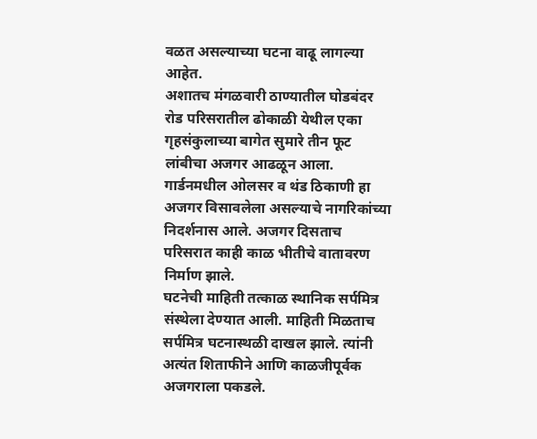वळत असल्याच्या घटना वाढू लागल्या आहेत.
अशातच मंगळवारी ठाण्यातील घोडबंदर रोड परिसरातील ढोकाळी येथील एका गृहसंकुलाच्या बागेत सुमारे तीन फूट लांबीचा अजगर आढळून आला. गार्डनमधील ओलसर व थंड ठिकाणी हा अजगर विसावलेला असल्याचे नागरिकांच्या निदर्शनास आले. अजगर दिसताच परिसरात काही काळ भीतीचे वातावरण निर्माण झाले.
घटनेची माहिती तत्काळ स्थानिक सर्पमित्र संस्थेला देण्यात आली. माहिती मिळताच सर्पमित्र घटनास्थळी दाखल झाले. त्यांनी अत्यंत शिताफीने आणि काळजीपूर्वक अजगराला पकडले.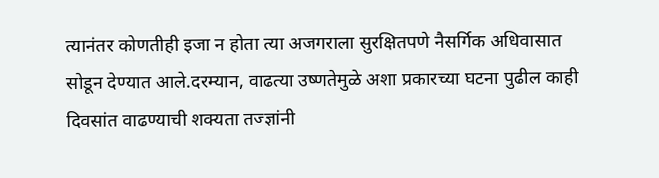त्यानंतर कोणतीही इजा न होता त्या अजगराला सुरक्षितपणे नैसर्गिक अधिवासात सोडून देण्यात आले.दरम्यान, वाढत्या उष्णतेमुळे अशा प्रकारच्या घटना पुढील काही दिवसांत वाढण्याची शक्यता तज्ज्ञांनी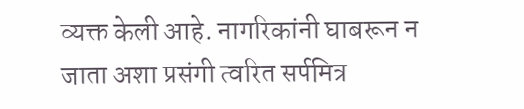व्यक्त केली आहे. नागरिकांनी घाबरून न जाता अशा प्रसंगी त्वरित सर्पमित्र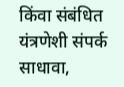किंवा संबंधित यंत्रणेशी संपर्क साधावा,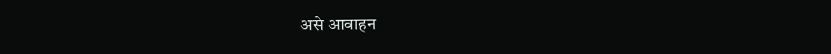असे आवाहन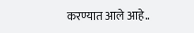करण्यात आले आहे..